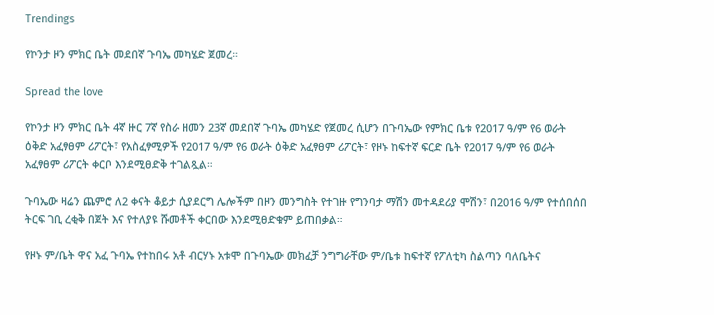Trendings

የኮንታ ዞን ምክር ቤት መደበኛ ጉባኤ መካሄድ ጀመረ።

Spread the love

የኮንታ ዞን ምክር ቤት 4ኛ ዙር 7ኛ የስራ ዘመን 23ኛ መደበኛ ጉባኤ መካሄድ የጀመረ ሲሆን በጉባኤው የምክር ቤቱ የ2017 ዓ/ም የ6 ወራት ዕቅድ አፈፃፀም ሪፖርት፣ የአስፈፃሚዎች የ2017 ዓ/ም የ6 ወራት ዕቅድ አፈፃፀም ሪፖርት፣ የዞኑ ከፍተኛ ፍርድ ቤት የ2017 ዓ/ም የ6 ወራት አፈፃፀም ሪፖርት ቀርቦ እንደሚፀድቅ ተገልጿል።

ጉባኤው ዛሬን ጨምሮ ለ2 ቀናት ቆይታ ሲያደርግ ሌሎችም በዞን መንግስት የተገዙ የግንባታ ማሽን መተዳደሪያ ሞሽን፣ በ2016 ዓ/ም የተሰበሰበ ትርፍ ገቢ ረቂቅ በጀት እና የተለያዩ ሹመቶች ቀርበው እንደሚፀድቁም ይጠበቃል።

የዞኑ ም/ቤት ዋና አፈ ጉባኤ የተከበሩ አቶ ብርሃኑ አቱሞ በጉባኤው መክፈቻ ንግግራቸው ም/ቤቱ ከፍተኛ የፖለቲካ ስልጣን ባለቤትና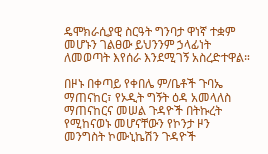ዴሞክራሲያዊ ስርዓት ግንባታ ዋነኛ ተቋም መሆኑን ገልፀው ይህንንም ኃላፊነት ለመወጣት እየሰራ እንደሚገኝ አስረድተዋል።

በዞኑ በቀጣይ የቀበሌ ም/ቤቶች ጉባኤ ማጠናከር፣ የኦዲት ግኝት ዕዳ አመላለስ ማጠናከርና መሠል ጉዳዮች በትኩረት የሚከናወኑ መሆናቸውን የኮንታ ዞን መንግስት ኮሙኒኬሽን ጉዳዮች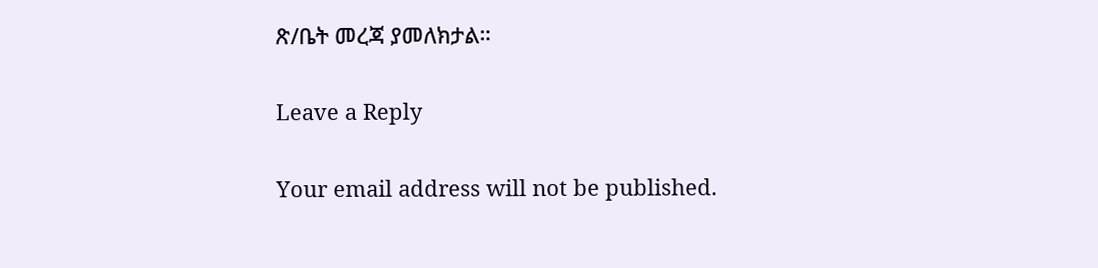ጽ/ቤት መረጃ ያመለክታል።

Leave a Reply

Your email address will not be published.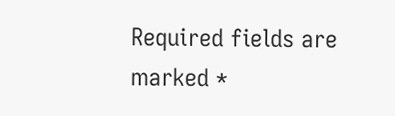Required fields are marked *